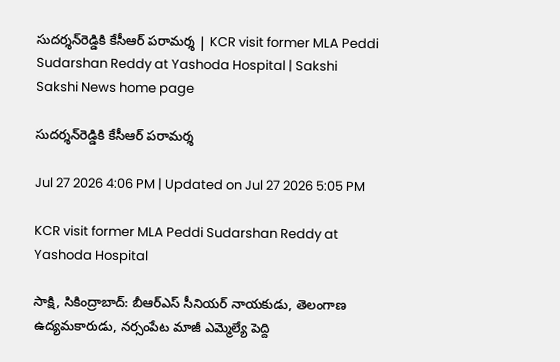సుదర్శన్‌రెడ్డికి కేసీఆర్ ప‌రామ‌ర్శ‌ | KCR visit former MLA Peddi Sudarshan Reddy at Yashoda Hospital | Sakshi
Sakshi News home page

సుదర్శన్‌రెడ్డికి కేసీఆర్ ప‌రామ‌ర్శ‌

Jul 27 2026 4:06 PM | Updated on Jul 27 2026 5:05 PM

KCR visit former MLA Peddi Sudarshan Reddy at Yashoda Hospital

సాక్షి, సికింద్రాబాద్: బీఆర్‌ఎస్‌ సీనియర్‌ నాయకుడు, తెలంగాణ ఉద్యమకారుడు, నర్సంపేట మాజీ ఎమ్మెల్యే పెద్ది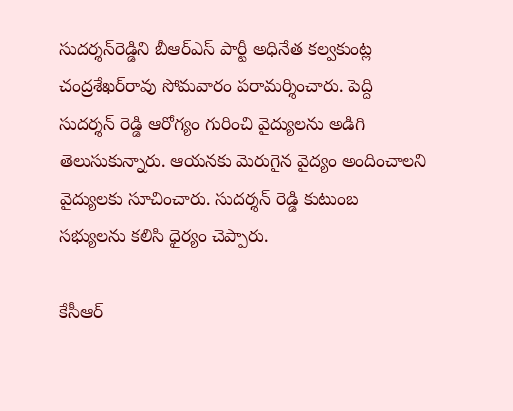సుదర్శన్‌రెడ్డిని బీఆర్‌ఎస్ పార్టీ అధినేత క‌ల్వ‌కుంట్ల చంద్ర‌శేఖ‌ర్‌రావు సోమవారం ప‌రామ‌ర్శించారు. పెద్ది సుదర్శన్ రెడ్డి ఆరోగ్యం గురించి వైద్యులను అడిగి తెలుసుకున్నారు. ఆయ‌న‌కు మెరుగైన వైద్యం అందించాల‌ని వైద్యులకు సూచించారు. సుదర్శన్ రెడ్డి కుటుంబ సభ్యులను క‌లిసి ధైర్యం చెప్పారు.

కేసీఆర్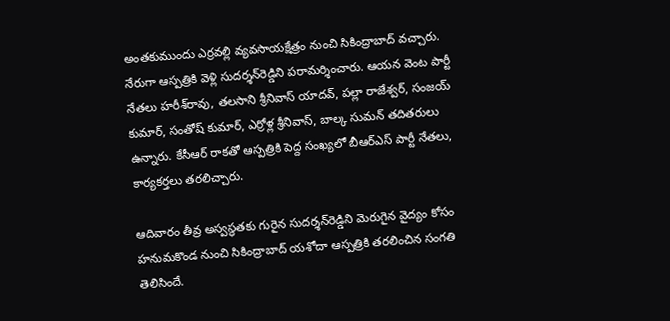అంత‌కుముందు ఎర్ర‌వ‌ల్లి వ్య‌వ‌సాయక్షేత్రం నుంచి సికింద్రాబాద్ వ‌చ్చారు. నేరుగా ఆస్ప‌త్రికి వెళ్లి సుదర్శన్‌రెడ్డిని ప‌రామ‌ర్శించారు. ఆయ‌న వెంట పార్టీ నేత‌లు హ‌రీశ్‌రావు, త‌ల‌సాని శ్రీనివాస్ యాదవ్‌, ప‌ల్లా రాజేశ్వ‌ర్‌, సంజ‌య్ కుమార్‌, సంతోష్ కుమార్‌, ఎర్రోళ్ల శ్రీనివాస్‌, బాల్క సుమ‌న్ త‌దిత‌రులు ఉన్నారు. కేసీఆర్ రాక‌తో ఆస్ప‌త్రికి పెద్ద సంఖ్య‌లో బీఆర్‌ఎస్ పార్టీ నేత‌లు, కార్య‌క‌ర్త‌లు త‌ర‌లిచ్చారు.

ఆదివారం తీవ్ర అస్వస్థతకు గురైన సుదర్శన్‌రెడ్డిని మెరుగైన వైద్యం కోసం హనుమకొండ నుంచి సికింద్రాబాద్‌ యశోదా ఆస్పత్రికి త‌ర‌లించిన సంగ‌తి తెలిసిందే.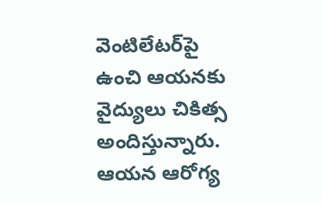వెంటిలేటర్‌పై ఉంచి ఆయ‌న‌కు వైద్యులు చికిత్స అందిస్తున్నారు. ఆయన ఆరోగ్య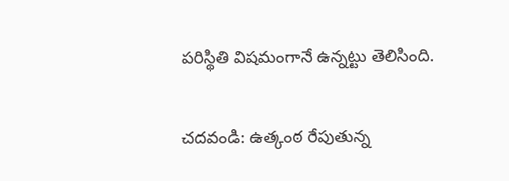పరిస్థితి విషమంగానే ఉన్నట్టు తెలిసింది.

చ‌ద‌వండి: ఉత్కంఠ రేపుతున్న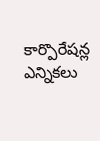కార్పొరేషన్ల ఎన్నికలు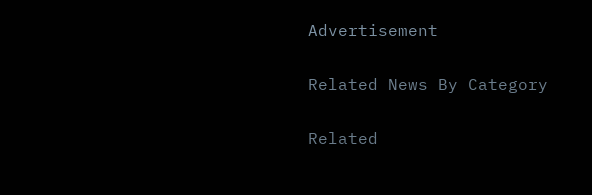Advertisement

Related News By Category

Related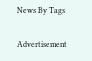News By Tags

Advertisement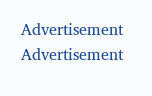Advertisement
Advertisement